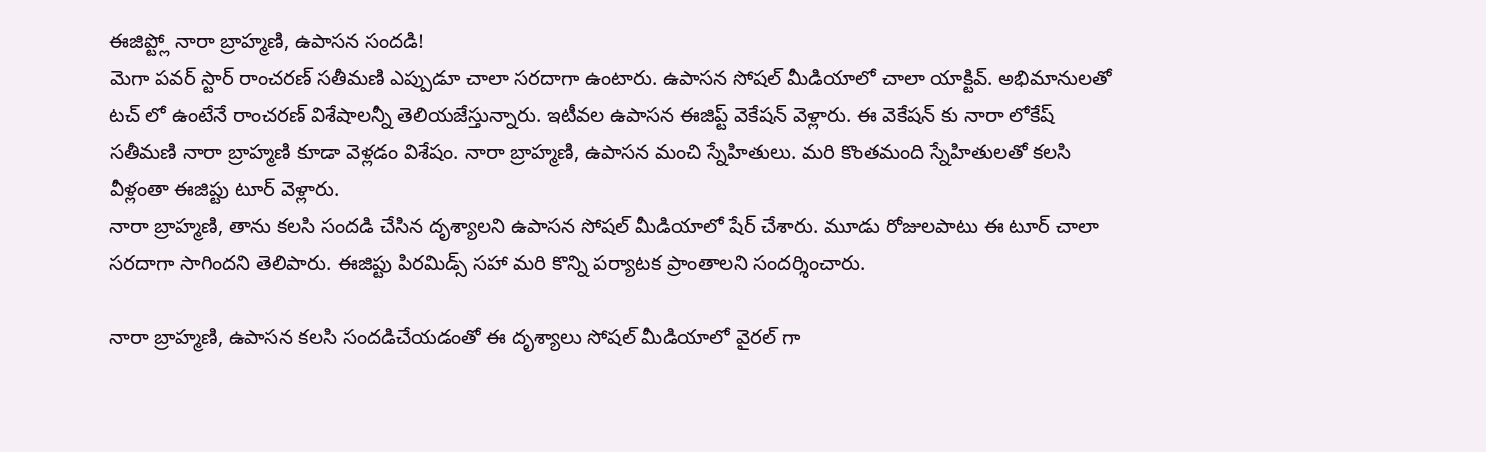ఈజిప్ట్లో నారా బ్రాహ్మణి, ఉపాసన సందడి!
మెగా పవర్ స్టార్ రాంచరణ్ సతీమణి ఎప్పుడూ చాలా సరదాగా ఉంటారు. ఉపాసన సోషల్ మీడియాలో చాలా యాక్టివ్. అభిమానులతో టచ్ లో ఉంటేనే రాంచరణ్ విశేషాలన్నీ తెలియజేస్తున్నారు. ఇటీవల ఉపాసన ఈజిప్ట్ వెకేషన్ వెళ్లారు. ఈ వెకేషన్ కు నారా లోకేష్ సతీమణి నారా బ్రాహ్మణి కూడా వెళ్లడం విశేషం. నారా బ్రాహ్మణి, ఉపాసన మంచి స్నేహితులు. మరి కొంతమంది స్నేహితులతో కలసి వీళ్లంతా ఈజిప్టు టూర్ వెళ్లారు.
నారా బ్రాహ్మణి, తాను కలసి సందడి చేసిన దృశ్యాలని ఉపాసన సోషల్ మీడియాలో షేర్ చేశారు. మూడు రోజులపాటు ఈ టూర్ చాలా సరదాగా సాగిందని తెలిపారు. ఈజిప్టు పిరమిడ్స్ సహా మరి కొన్ని పర్యాటక ప్రాంతాలని సందర్శించారు.

నారా బ్రాహ్మణి, ఉపాసన కలసి సందడిచేయడంతో ఈ దృశ్యాలు సోషల్ మీడియాలో వైరల్ గా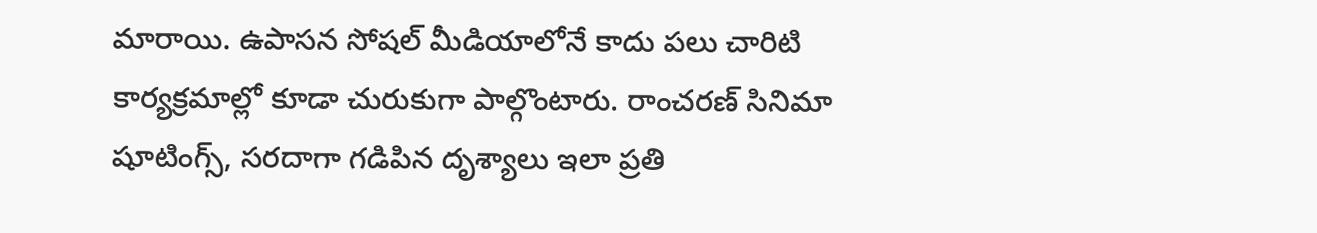మారాయి. ఉపాసన సోషల్ మీడియాలోనే కాదు పలు చారిటి కార్యక్రమాల్లో కూడా చురుకుగా పాల్గొంటారు. రాంచరణ్ సినిమా షూటింగ్స్, సరదాగా గడిపిన దృశ్యాలు ఇలా ప్రతి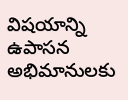విషయాన్ని ఉపాసన అభిమానులకు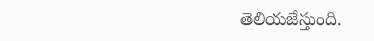తెలియజేస్తుంది.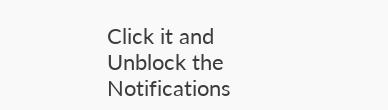Click it and Unblock the Notifications